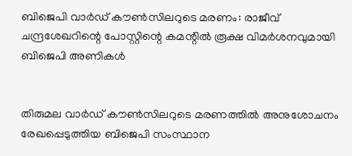ബിജെപി വാര്‍ഡ് കൗണ്‍സിലറുടെ മരണം: രാജീവ് ചന്ദ്രശേഖറിന്റെ പോസ്റ്റിന്റെ കമന്റില്‍ രൂക്ഷ വിമര്‍ശനവുമായി ബിജെപി അണികള്‍


തിരുമല വാര്‍ഡ് കൗണ്‍സിലറുടെ മരണത്തില്‍ അനുശോചനം രേഖപ്പെടുത്തിയ ബിജെപി സംസ്ഥാന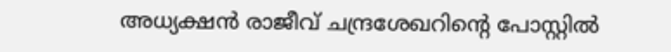അധ്യക്ഷന്‍ രാജീവ് ചന്ദ്രശേഖറിന്റെ പോസ്റ്റില്‍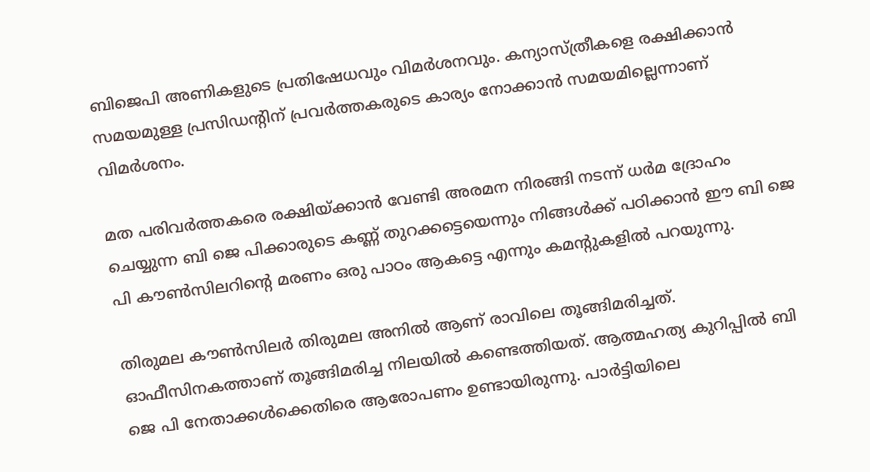ബിജെപി അണികളുടെ പ്രതിഷേധവും വിമര്‍ശനവും. കന്യാസ്ത്രീകളെ രക്ഷിക്കാന്‍ സമയമുള്ള പ്രസിഡന്റിന് പ്രവര്‍ത്തകരുടെ കാര്യം നോക്കാന്‍ സമയമില്ലെന്നാണ് വിമര്‍ശനം.

മത പരിവര്‍ത്തകരെ രക്ഷിയ്ക്കാന്‍ വേണ്ടി അരമന നിരങ്ങി നടന്ന് ധര്‍മ ദ്രോഹം ചെയ്യുന്ന ബി ജെ പിക്കാരുടെ കണ്ണ് തുറക്കട്ടെയെന്നും നിങ്ങള്‍ക്ക് പഠിക്കാന്‍ ഈ ബി ജെ പി കൗണ്‍സിലറിന്റെ മരണം ഒരു പാഠം ആകട്ടെ എന്നും കമന്റുകളില്‍ പറയുന്നു.

തിരുമല കൗണ്‍സിലര്‍ തിരുമല അനില്‍ ആണ് രാവിലെ തൂങ്ങിമരിച്ചത്. ഓഫീസിനകത്താണ് തൂങ്ങിമരിച്ച നിലയില്‍ കണ്ടെത്തിയത്. ആത്മഹത്യ കുറിപ്പില്‍ ബി ജെ പി നേതാക്കള്‍ക്കെതിരെ ആരോപണം ഉണ്ടായിരുന്നു. പാര്‍ട്ടിയിലെ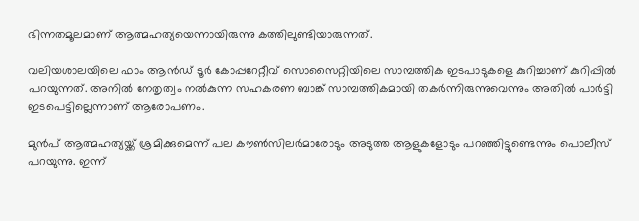ഭിന്നതമൂലമാണ് ആത്മഹത്യയെന്നായിരുന്നു കത്തിലുണ്ടിയാരുന്നത്.

വലിയശാലയിലെ ഫാം ആന്‍ഡ് ടൂര്‍ കോപ്പറേറ്റീവ് സൊസൈറ്റിയിലെ സാമ്പത്തിക ഇടപാടുകളെ കുറിച്ചാണ് കുറിപ്പില്‍ പറയുന്നത്. അനില്‍ നേതൃത്വം നല്‍കുന്ന സഹകരണ ബാങ്ക് സാമ്പത്തികമായി തകര്‍ന്നിരുന്നുവെന്നും അതില്‍ പാര്‍ട്ടി ഇടപെട്ടില്ലെന്നാണ് ആരോപണം.

മുന്‍പ് ആത്മഹത്യയ്ക്ക് ശ്രമിക്കുമെന്ന് പല കൗണ്‍സിലര്‍മാരോടും അടുത്ത ആളുകളോടും പറഞ്ഞിട്ടുണ്ടെന്നും പൊലീസ് പറയുന്നു. ഇന്ന്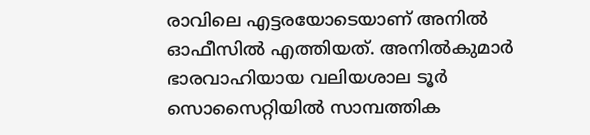രാവിലെ എട്ടരയോടെയാണ് അനില്‍ ഓഫീസില്‍ എത്തിയത്. അനില്‍കുമാര്‍ ഭാരവാഹിയായ വലിയശാല ടൂര്‍ സൊസൈറ്റിയില്‍ സാമ്പത്തിക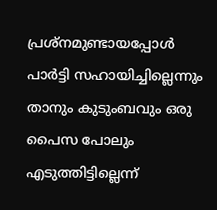പ്രശ്‌നമുണ്ടായപ്പോള്‍ പാര്‍ട്ടി സഹായിച്ചില്ലെന്നും താനും കുടുംബവും ഒരു പൈസ പോലും എടുത്തിട്ടില്ലെന്ന്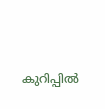കുറിപ്പില്‍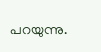പറയുന്നു.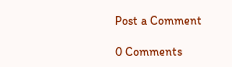Post a Comment

0 Comments